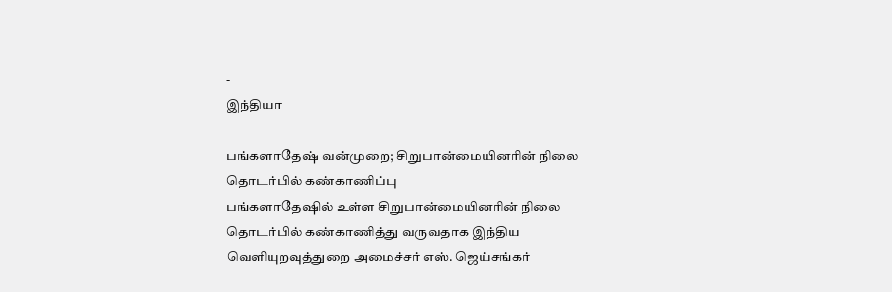-
இந்தியா

பங்களாதேஷ் வன்முறை; சிறுபான்மையினரின் நிலை தொடர்பில் கண்காணிப்பு
பங்களாதேஷில் உள்ள சிறுபான்மையினரின் நிலை தொடர்பில் கண்காணித்து வருவதாக இந்திய வெளியுறவுத்துறை அமைச்சர் எஸ். ஜெய்சங்கர்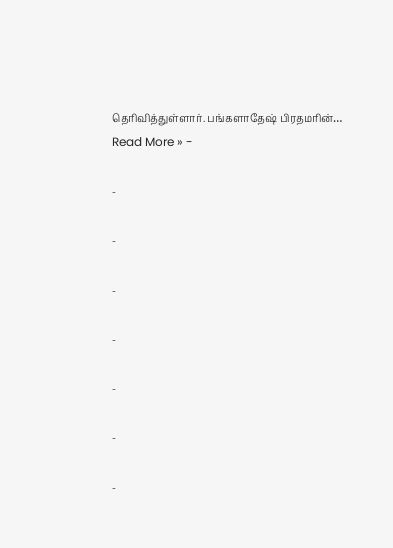தெரிவித்துள்ளார். பங்களாதேஷ் பிரதமரின்…
Read More » -

-

-

-

-

-

-

-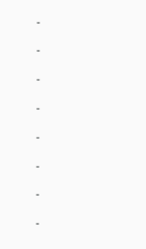-

-

-

-

-

-

-

-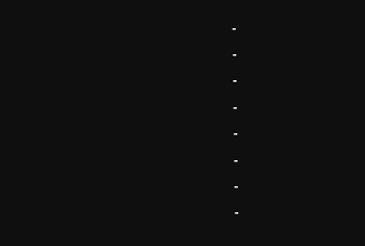-

-

-

-

-

-

-

-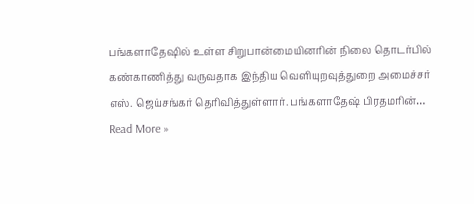பங்களாதேஷில் உள்ள சிறுபான்மையினரின் நிலை தொடர்பில் கண்காணித்து வருவதாக இந்திய வெளியுறவுத்துறை அமைச்சர் எஸ். ஜெய்சங்கர் தெரிவித்துள்ளார். பங்களாதேஷ் பிரதமரின்…
Read More »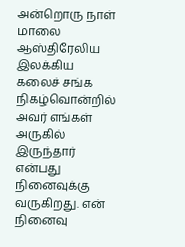அன்றொரு நாள் மாலை ஆஸ்திரேலிய இலக்கிய கலைச் சங்க நிகழ்வொன்றில் அவர் எங்கள் அருகில் இருந்தார் என்பது நினைவுக்கு வருகிறது. என் நினைவு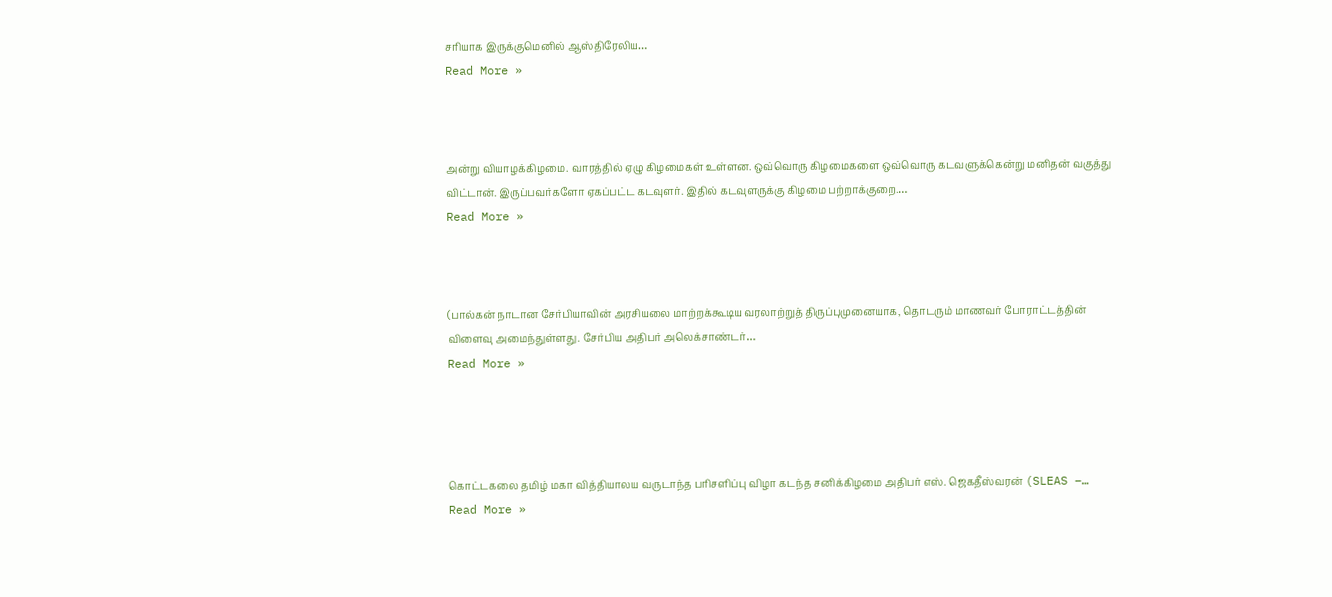சரியாக இருக்குமெனில் ஆஸ்திரேலிய…
Read More »



அன்று வியாழக்கிழமை. வாரத்தில் ஏழு கிழமைகள் உள்ளன. ஒவ்வொரு கிழமைகளை ஒவ்வொரு கடவளுக்கென்று மனிதன் வகுத்து விட்டான். இருப்பவர்களோ ஏகப்பட்ட கடவுளர். இதில் கடவுளருக்கு கிழமை பற்றாக்குறை.…
Read More »



(பால்கன் நாடான சேர்பியாவின் அரசியலை மாற்றக்கூடிய வரலாற்றுத் திருப்புமுனையாக, தொடரும் மாணவர் போராட்டத்தின் விளைவு அமைந்துள்ளது. சேர்பிய அதிபர் அலெக்சாண்டர்…
Read More »




கொட்டகலை தமிழ் மகா வித்தியாலய வருடாந்த பரிசளிப்பு விழா கடந்த சனிக்கிழமை அதிபர் எஸ். ஜெகதீஸ்வரன் (SLEAS –…
Read More »